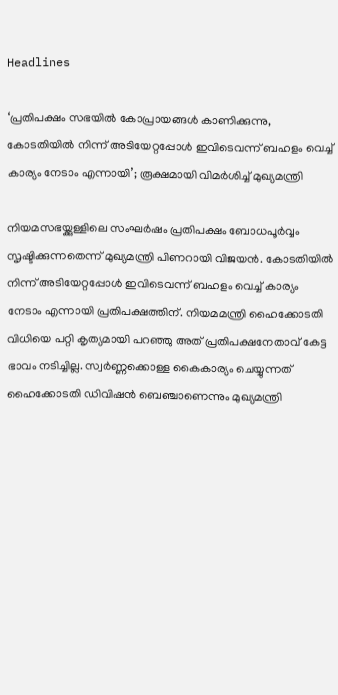Headlines

‘പ്രതിപക്ഷം സഭയിൽ കോപ്രായങ്ങൾ കാണിക്കുന്നു, കോടതിയിൽ നിന്ന് അടിയേറ്റപ്പോൾ ഇവിടെവന്ന് ബഹളം വെച്ച് കാര്യം നേടാം എന്നായി’; രൂക്ഷമായി വിമർശിച്ച് മുഖ്യമന്ത്രി

നിയമസഭയ്ക്കുള്ളിലെ സംഘർഷം പ്രതിപക്ഷം ബോധപൂർവ്വം സൃഷ്ടിക്കുന്നതെന്ന് മുഖ്യമന്ത്രി പിണറായി വിജയൻ. കോടതിയിൽ നിന്ന് അടിയേറ്റപ്പോൾ ഇവിടെവന്ന് ബഹളം വെച്ച് കാര്യം നേടാം എന്നായി പ്രതിപക്ഷത്തിന്. നിയമമന്ത്രി ഹൈക്കോടതി വിധിയെ പറ്റി കൃത്യമായി പറഞ്ഞു അത് പ്രതിപക്ഷനേതാവ് കേട്ട ഭാവം നടിച്ചില്ല. സ്വർണ്ണക്കൊള്ള കൈകാര്യം ചെയ്യുന്നത് ഹൈക്കോടതി ഡിവിഷൻ ബെഞ്ചാണെന്നും മുഖ്യമന്ത്രി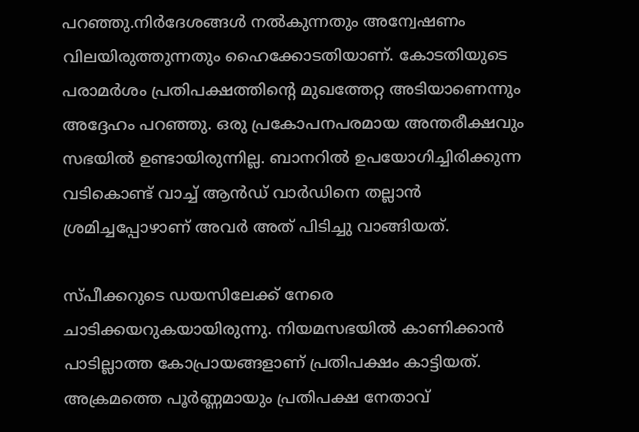പറഞ്ഞു.നിർദേശങ്ങൾ നൽകുന്നതും അന്വേഷണം വിലയിരുത്തുന്നതും ഹൈക്കോടതിയാണ്. കോടതിയുടെ പരാമർശം പ്രതിപക്ഷത്തിന്റെ മുഖത്തേറ്റ അടിയാണെന്നും അദ്ദേഹം പറഞ്ഞു. ഒരു പ്രകോപനപരമായ അന്തരീക്ഷവും സഭയിൽ ഉണ്ടായിരുന്നില്ല. ബാനറിൽ ഉപയോഗിച്ചിരിക്കുന്ന വടികൊണ്ട് വാച്ച് ആൻഡ് വാർഡിനെ തല്ലാൻ ശ്രമിച്ചപ്പോഴാണ് അവർ അത് പിടിച്ചു വാങ്ങിയത്.

സ്പീക്കറുടെ ഡയസിലേക്ക് നേരെ ചാടിക്കയറുകയായിരുന്നു. നിയമസഭയിൽ കാണിക്കാൻ പാടില്ലാത്ത കോപ്രായങ്ങളാണ് പ്രതിപക്ഷം കാട്ടിയത്. അക്രമത്തെ പൂർണ്ണമായും പ്രതിപക്ഷ നേതാവ്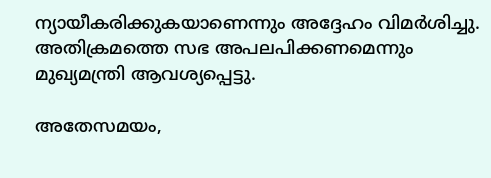ന്യായീകരിക്കുകയാണെന്നും അദ്ദേഹം വിമർശിച്ചു. അതിക്രമത്തെ സഭ അപലപിക്കണമെന്നും മുഖ്യമന്ത്രി ആവശ്യപ്പെട്ടു.

അതേസമയം,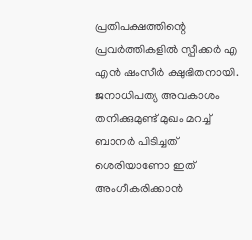പ്രതിപക്ഷത്തിന്റെ പ്രവർത്തികളിൽ സ്പീക്കർ എ എൻ ഷംസീർ ക്ഷുഭിതനായി. ജനാധിപത്യ അവകാശം തനിക്കുമുണ്ട് മുഖം മറച്ച് ബാനർ പിടിച്ചത് ശെരിയാണോ ഇത് അംഗീകരിക്കാൻ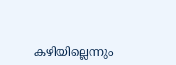കഴിയില്ലെന്നും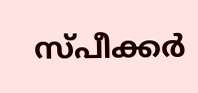സ്പീക്കർ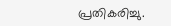പ്രതികരിച്ചു.